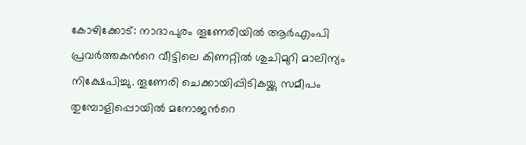കോഴിക്കോട്: നാദാപുരം തൂണേരിയില്‍ ആര്‍എംപി പ്രവര്‍ത്തകന്‍റെ വീട്ടിലെ കിണറ്റില്‍ ശുചിമുറി മാലിന്യം നിക്ഷേപിച്ചു. തൂണേരി ചെക്കായിപ്പിടികയ്ക്കു സമീപം തുമ്പോളിപ്പൊയിൽ മനോജന്‍റെ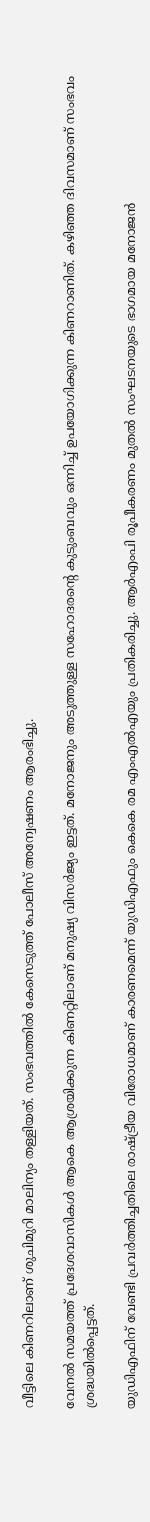വീട്ടിലെ കിണറിലാണ് ശുചിമുറി മാലിന്യം തള്ളിയത്. സംഭവത്തിൽ കേസെടുത്ത് പോലീസ് അന്വേഷണം ആരംഭിച്ചു.

വേനൽ സമയത്ത് പ്രദേശവാസികൾ ആകെ ആശ്രയിക്കുന്ന കിണറ്റിലാണ് മനുഷ്യ വിസർജ്യം ഇട്ടത്. മനോജനും അടുത്തുള്ള സഹോദരന്‍റെ കുടുംബവും ഒന്നിച്ച് ഉപയോഗിക്കുന്ന കിണറാണിത്. കഴിഞ്ഞ ദിവസമാണ് സംഭവം ശ്രദ്ധയില്‍പ്പെട്ടത്.

യുഡിഎഫിന് വേണ്ടി പ്രവര്‍ത്തിച്ചതിലെ രാഷ്ട്രീയ വിരോധമാണ് കാരണമെന്ന് യുഡിഎഫും കെകെ രമ എംഎല്‍എയും പ്രതികരിച്ചു. ആർഎംപി രൂപീകരണം മുതല്‍ സംഘടനയുടെ ഭാഗമായ മനോജന്‍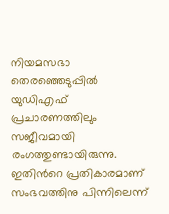നിയമസഭാ തെരഞ്ഞെടുപ്പില്‍ യുഡിഎഫ് പ്രചാരണത്തിലും സജീവമായി രംഗത്തുണ്ടായിരുന്നു. ഇതിന്‍റെ പ്രതികാരമാണ് സംഭവത്തിനു പിന്നിലെന്ന്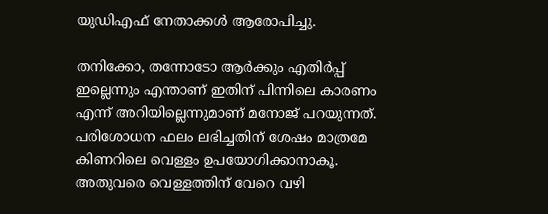യുഡിഎഫ് നേതാക്കൾ ആരോപിച്ചു.

തനിക്കോ, തന്നോടോ ആർക്കും എതിർപ്പ് ഇല്ലെന്നും എന്താണ് ഇതിന് പിന്നിലെ കാരണം എന്ന് അറിയില്ലെന്നുമാണ് മനോജ്‌ പറയുന്നത്. പരിശോധന ഫലം ലഭിച്ചതിന് ശേഷം മാത്രമേ കിണറിലെ വെള്ളം ഉപയോഗിക്കാനാകൂ. അതുവരെ വെള്ളത്തിന് വേറെ വഴി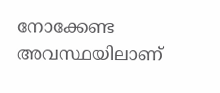നോക്കേണ്ട അവസ്ഥയിലാണ്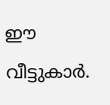ഈ വീട്ടുകാർ.